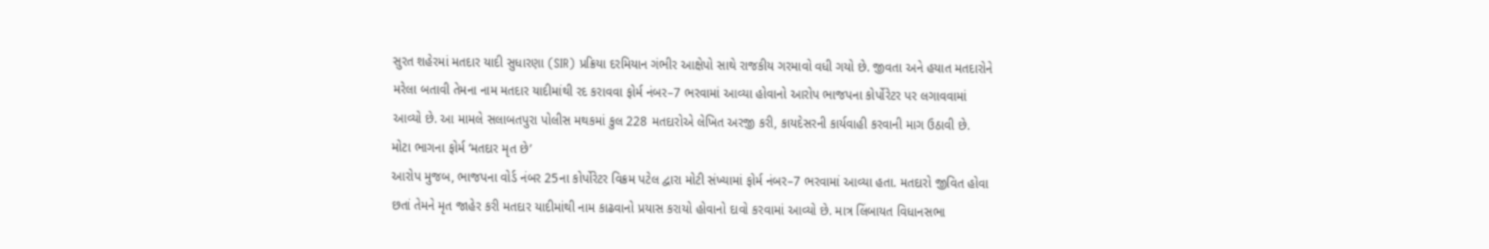સુરત શહેરમાં મતદાર યાદી સુધારણા (SIR) પ્રક્રિયા દરમિયાન ગંભીર આક્ષેપો સાથે રાજકીય ગરમાવો વધી ગયો છે. જીવતા અને હયાત મતદારોને મરેલા બતાવી તેમના નામ મતદાર યાદીમાંથી રદ કરાવવા ફોર્મ નંબર–7 ભરવામાં આવ્યા હોવાનો આરોપ ભાજપના કોર્પોરેટર પર લગાવવામાં આવ્યો છે. આ મામલે સલાબતપુરા પોલીસ મથકમાં કુલ 228 મતદારોએ લેખિત અરજી કરી, કાયદેસરની કાર્યવાહી કરવાની માગ ઉઠાવી છે.
મોટા ભાગના ફોર્મ ‘મતદાર મૃત છે’
આરોપ મુજબ, ભાજપના વોર્ડ નંબર 25ના કોર્પોરેટર વિક્રમ પટેલ દ્વારા મોટી સંખ્યામાં ફોર્મ નંબર–7 ભરવામાં આવ્યા હતા. મતદારો જીવિત હોવા છતાં તેમને મૃત જાહેર કરી મતદાર યાદીમાંથી નામ કાઢવાનો પ્રયાસ કરાયો હોવાનો દાવો કરવામાં આવ્યો છે. માત્ર લિંબાયત વિધાનસભા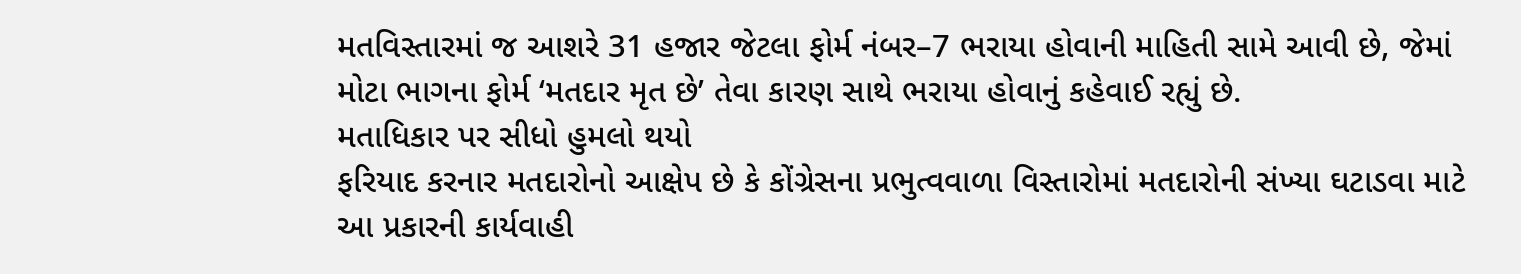મતવિસ્તારમાં જ આશરે 31 હજાર જેટલા ફોર્મ નંબર–7 ભરાયા હોવાની માહિતી સામે આવી છે, જેમાં મોટા ભાગના ફોર્મ ‘મતદાર મૃત છે’ તેવા કારણ સાથે ભરાયા હોવાનું કહેવાઈ રહ્યું છે.
મતાધિકાર પર સીધો હુમલો થયો
ફરિયાદ કરનાર મતદારોનો આક્ષેપ છે કે કોંગ્રેસના પ્રભુત્વવાળા વિસ્તારોમાં મતદારોની સંખ્યા ઘટાડવા માટે આ પ્રકારની કાર્યવાહી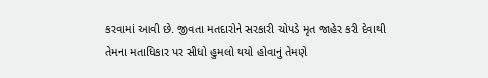કરવામાં આવી છે. જીવતા મતદારોને સરકારી ચોપડે મૃત જાહેર કરી દેવાથી તેમના મતાધિકાર પર સીધો હુમલો થયો હોવાનું તેમણે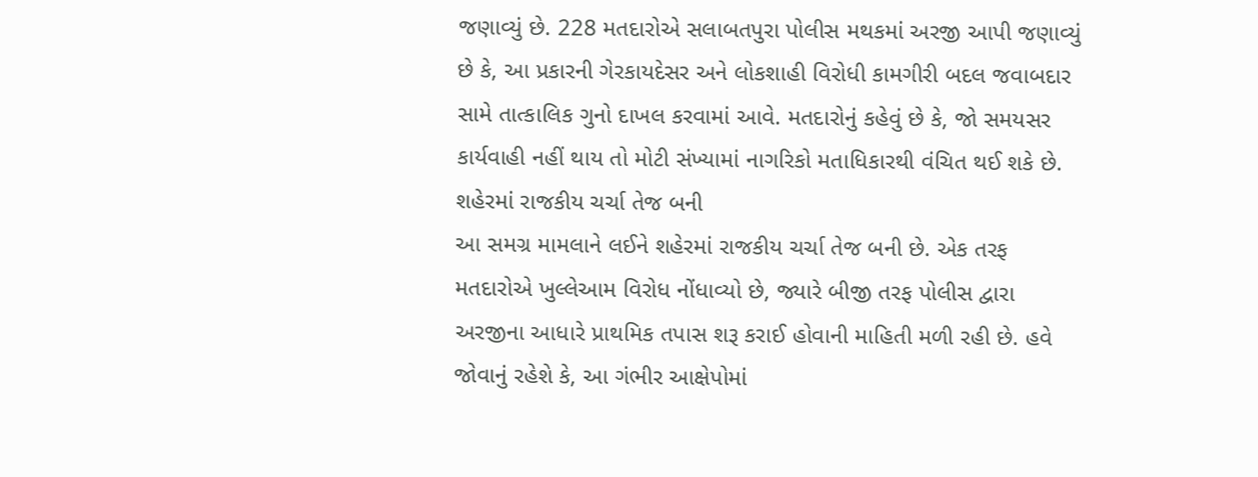જણાવ્યું છે. 228 મતદારોએ સલાબતપુરા પોલીસ મથકમાં અરજી આપી જણાવ્યું છે કે, આ પ્રકારની ગેરકાયદેસર અને લોકશાહી વિરોધી કામગીરી બદલ જવાબદાર સામે તાત્કાલિક ગુનો દાખલ કરવામાં આવે. મતદારોનું કહેવું છે કે, જો સમયસર કાર્યવાહી નહીં થાય તો મોટી સંખ્યામાં નાગરિકો મતાધિકારથી વંચિત થઈ શકે છે.
શહેરમાં રાજકીય ચર્ચા તેજ બની
આ સમગ્ર મામલાને લઈને શહેરમાં રાજકીય ચર્ચા તેજ બની છે. એક તરફ મતદારોએ ખુલ્લેઆમ વિરોધ નોંધાવ્યો છે, જ્યારે બીજી તરફ પોલીસ દ્વારા અરજીના આધારે પ્રાથમિક તપાસ શરૂ કરાઈ હોવાની માહિતી મળી રહી છે. હવે જોવાનું રહેશે કે, આ ગંભીર આક્ષેપોમાં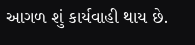આગળ શું કાર્યવાહી થાય છે.